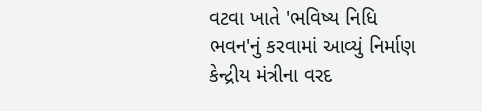વટવા ખાતે 'ભવિષ્ય નિધિ ભવન'નું કરવામાં આવ્યું નિર્માણ
કેન્દ્રીય મંત્રીના વરદ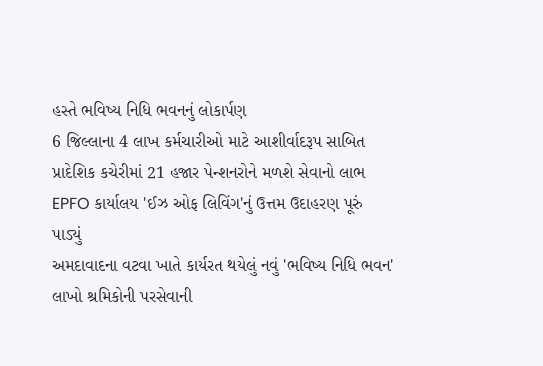હસ્તે ભવિષ્ય નિધિ ભવનનું લોકાર્પણ
6 જિલ્લાના 4 લાખ કર્મચારીઓ માટે આશીર્વાદરૂપ સાબિત
પ્રાદેશિક કચેરીમાં 21 હજાર પેન્શનરોને મળશે સેવાનો લાભ
EPFO કાર્યાલય 'ઈઝ ઓફ લિવિંગ'નું ઉત્તમ ઉદાહરણ પૂરું પાડ્યું
અમદાવાદના વટવા ખાતે કાર્યરત થયેલું નવું 'ભવિષ્ય નિધિ ભવન' લાખો શ્રમિકોની પરસેવાની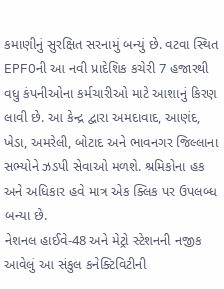કમાણીનું સુરક્ષિત સરનામું બન્યું છે. વટવા સ્થિત EPFOની આ નવી પ્રાદેશિક કચેરી 7 હજારથી વધુ કંપનીઓના કર્મચારીઓ માટે આશાનું કિરણ લાવી છે. આ કેન્દ્ર દ્વારા અમદાવાદ, આણંદ, ખેડા, અમરેલી, બોટાદ અને ભાવનગર જિલ્લાના સભ્યોને ઝડપી સેવાઓ મળશે. શ્રમિકોના હક અને અધિકાર હવે માત્ર એક ક્લિક પર ઉપલબ્ધ બન્યા છે.
નેશનલ હાઈવે-48 અને મેટ્રો સ્ટેશનની નજીક આવેલું આ સંકુલ કનેક્ટિવિટીની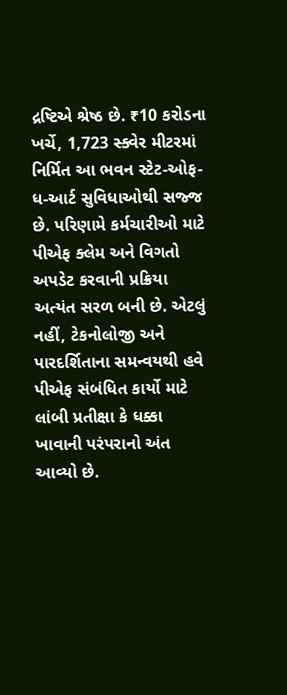દ્રષ્ટિએ શ્રેષ્ઠ છે. ₹10 કરોડના ખર્ચે, 1,723 સ્ક્વેર મીટરમાં નિર્મિત આ ભવન સ્ટેટ-ઓફ-ધ-આર્ટ સુવિધાઓથી સજ્જ છે. પરિણામે કર્મચારીઓ માટે પીએફ ક્લેમ અને વિગતો અપડેટ કરવાની પ્રક્રિયા અત્યંત સરળ બની છે. એટલું નહીં, ટેકનોલોજી અને પારદર્શિતાના સમન્વયથી હવે પીએફ સંબંધિત કાર્યો માટે લાંબી પ્રતીક્ષા કે ધક્કા ખાવાની પરંપરાનો અંત આવ્યો છે.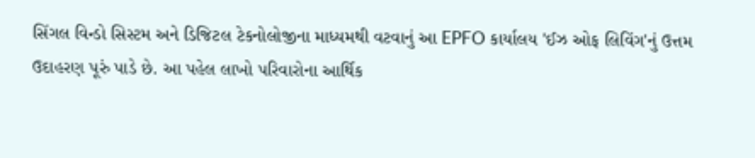સિંગલ વિન્ડો સિસ્ટમ અને ડિજિટલ ટેકનોલોજીના માધ્યમથી વટવાનું આ EPFO કાર્યાલય 'ઈઝ ઓફ લિવિંગ'નું ઉત્તમ ઉદાહરણ પૂરું પાડે છે. આ પહેલ લાખો પરિવારોના આર્થિક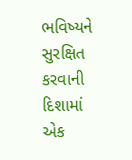ભવિષ્યને સુરક્ષિત કરવાની દિશામાં એક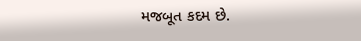મજબૂત કદમ છે.